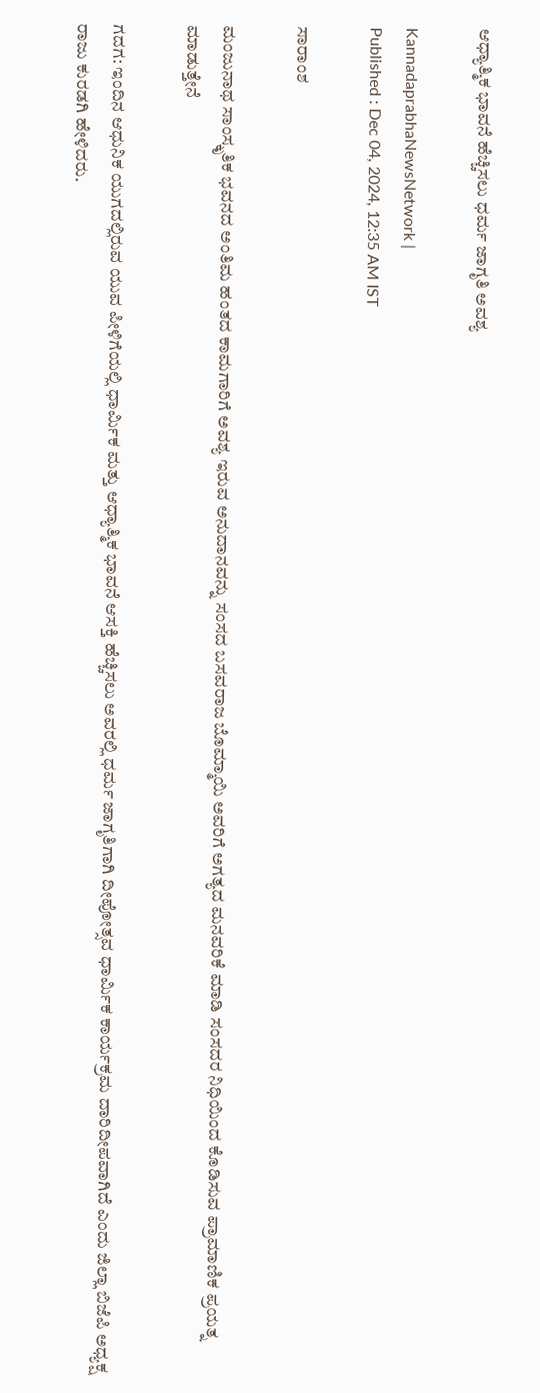ಆಧ್ಯಾತ್ಮಿಕ ಭಾವನೆ ಹೆಚ್ಚಿಸಲು ಧರ್ಮ ಜಾಗೃತಿ ಅವಶ್ಯ

KannadaprabhaNewsNetwork |
Published : Dec 04, 2024, 12:35 AM IST

ಸಾರಾಂಶ

ಮಂಜುನಾಥ ಸಾಂಸ್ಕೃತಿಕ ಭವನದ ಅಂತಿಮ ಹಂತದ ಕಾಮಗಾರಿಗೆ ಅವಶ್ಯ ಇರುವ ಅನುದಾನವನ್ನು ಸಂಸದ ಬಸವರಾಜ ಬೊಮ್ಮಾಯಿ ಅವರಿಗೆ ಅಗತ್ಯದ ಮನವರಿಕೆ ಮಾಡಿ ಸಂಸದರ ನಿಧಿಯಿಂದ ಕೊಡಿಸುವ ಪ್ರಾಮಾಣಿಕ ಪ್ರಯತ್ನ ಮಾಡುತ್ತೇನೆ

ಗದಗ: ಇಂದಿನ ಆಧುನಿಕ ಯುಗದಲ್ಲಿರುವ ಯುವ ಪೀಳಿಗೆಯಲ್ಲಿ ಧಾರ್ಮಿಕ ಮತ್ತು ಆಧ್ಯಾತ್ಮಿಕ ಭಾವನೆ ಆಸಕ್ತಿ ಹೆಚ್ಚಿಸಲು ಅವರಲ್ಲಿ ಧರ್ಮ ಜಾಗೃತಿಗಾಗಿ ದೀಪೋತ್ಸವ ಧಾರ್ಮಿಕ ಕಾರ್ಯಕ್ರಮ ದಾರಿದೀಪವಾಗಿದೆ ಎಂದು ಜಿಲ್ಲಾ ಬಿಜೆಪಿ ಅಧ್ಯಕ್ಷ ರಾಜು ಕುರಡಗಿ ಹೇಳಿದರು.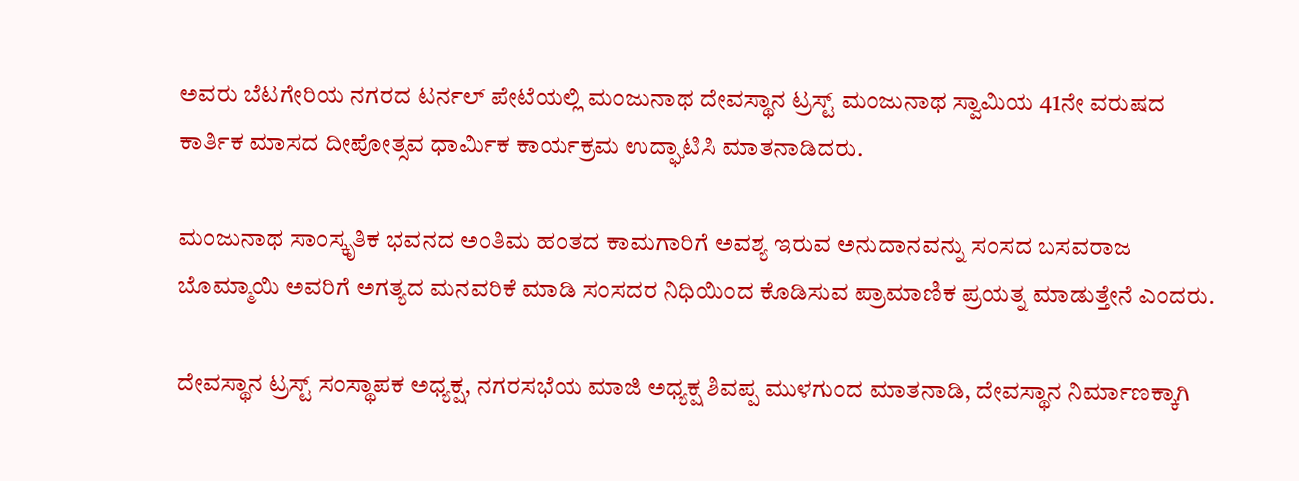ಅವರು ಬೆಟಗೇರಿಯ ನಗರದ ಟರ್ನಲ್‌ ಪೇಟೆಯಲ್ಲಿ ಮಂಜುನಾಥ ದೇವಸ್ಥಾನ ಟ್ರಸ್ಟ್‌ ಮಂಜುನಾಥ ಸ್ವಾಮಿಯ 41ನೇ ವರುಷದ ಕಾರ್ತಿಕ ಮಾಸದ ದೀಪೋತ್ಸವ ಧಾರ್ಮಿಕ ಕಾರ್ಯಕ್ರಮ ಉದ್ಘಾಟಿಸಿ ಮಾತನಾಡಿದರು.

ಮಂಜುನಾಥ ಸಾಂಸ್ಕೃತಿಕ ಭವನದ ಅಂತಿಮ ಹಂತದ ಕಾಮಗಾರಿಗೆ ಅವಶ್ಯ ಇರುವ ಅನುದಾನವನ್ನು ಸಂಸದ ಬಸವರಾಜ ಬೊಮ್ಮಾಯಿ ಅವರಿಗೆ ಅಗತ್ಯದ ಮನವರಿಕೆ ಮಾಡಿ ಸಂಸದರ ನಿಧಿಯಿಂದ ಕೊಡಿಸುವ ಪ್ರಾಮಾಣಿಕ ಪ್ರಯತ್ನ ಮಾಡುತ್ತೇನೆ ಎಂದರು.

ದೇವಸ್ಥಾನ ಟ್ರಸ್ಟ್‌ ಸಂಸ್ಥಾಪಕ ಅಧ್ಯಕ್ಷ, ನಗರಸಭೆಯ ಮಾಜಿ ಅಧ್ಯಕ್ಷ ಶಿವಪ್ಪ ಮುಳಗುಂದ ಮಾತನಾಡಿ, ದೇವಸ್ಥಾನ ನಿರ್ಮಾಣಕ್ಕಾಗಿ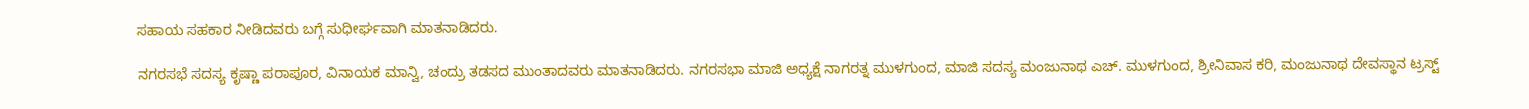ಸಹಾಯ ಸಹಕಾರ ನೀಡಿದವರು ಬಗ್ಗೆ ಸುಧೀರ್ಘವಾಗಿ ಮಾತನಾಡಿದರು.

ನಗರಸಭೆ ಸದಸ್ಯ ಕೃಷ್ಣಾ ಪರಾಪೂರ, ವಿನಾಯಕ ಮಾನ್ವಿ, ಚಂದ್ರು ತಡಸದ ಮುಂತಾದವರು ಮಾತನಾಡಿದರು. ನಗರಸಭಾ ಮಾಜಿ ಅಧ್ಯಕ್ಷೆ ನಾಗರತ್ನ ಮುಳಗುಂದ, ಮಾಜಿ ಸದಸ್ಯ ಮಂಜುನಾಥ ಎಚ್. ಮುಳಗುಂದ, ಶ್ರೀನಿವಾಸ ಕರಿ, ಮಂಜುನಾಥ ದೇವಸ್ಥಾನ ಟ್ರಸ್ಟ್‌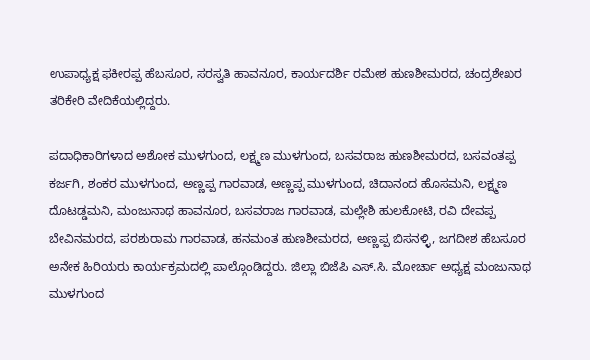ಉಪಾಧ್ಯಕ್ಷ ಫಕೀರಪ್ಪ ಹೆಬಸೂರ, ಸರಸ್ವತಿ ಹಾವನೂರ, ಕಾರ್ಯದರ್ಶಿ ರಮೇಶ ಹುಣಶೀಮರದ, ಚಂದ್ರಶೇಖರ ತರಿಕೇರಿ ವೇದಿಕೆಯಲ್ಲಿದ್ದರು.

ಪದಾಧಿಕಾರಿಗಳಾದ ಅಶೋಕ ಮುಳಗುಂದ, ಲಕ್ಷ್ಮಣ ಮುಳಗುಂದ, ಬಸವರಾಜ ಹುಣಶೀಮರದ, ಬಸವಂತಪ್ಪ ಕರ್ಜಗಿ, ಶಂಕರ ಮುಳಗುಂದ, ಅಣ್ಣಪ್ಪ ಗಾರವಾಡ, ಅಣ್ಣಪ್ಪ ಮುಳಗುಂದ, ಚಿದಾನಂದ ಹೊಸಮನಿ, ಲಕ್ಷ್ಮಣ ದೊಟಡ್ಡಮನಿ, ಮಂಜುನಾಥ ಹಾವನೂರ, ಬಸವರಾಜ ಗಾರವಾಡ, ಮಲ್ಲೇಶಿ ಹುಲಕೋಟಿ, ರವಿ ದೇವಪ್ಪ ಬೇವಿನಮರದ, ಪರಶುರಾಮ ಗಾರವಾಡ, ಹನಮಂತ ಹುಣಶೀಮರದ, ಅಣ್ಣಪ್ಪ ಬಿಸನಳ್ಳಿ, ಜಗದೀಶ ಹೆಬಸೂರ ಅನೇಕ ಹಿರಿಯರು ಕಾರ್ಯಕ್ರಮದಲ್ಲಿ ಪಾಲ್ಗೊಂಡಿದ್ದರು. ಜಿಲ್ಲಾ ಬಿಜೆಪಿ ಎಸ್.ಸಿ. ಮೋರ್ಚಾ ಅಧ್ಯಕ್ಷ ಮಂಜುನಾಥ ಮುಳಗುಂದ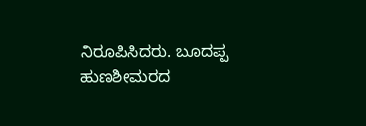ನಿರೂಪಿಸಿದರು. ಬೂದಪ್ಪ ಹುಣಶೀಮರದ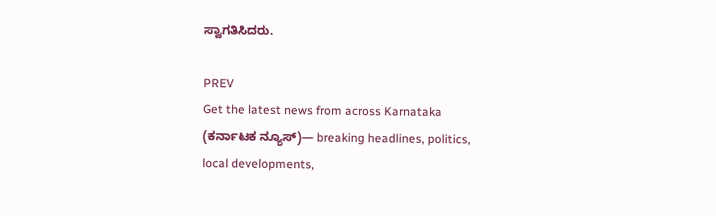ಸ್ವಾಗತಿಸಿದರು.

PREV
Get the latest news from across Karnataka (ಕರ್ನಾಟಕ ನ್ಯೂಸ್)— breaking headlines, politics, local developments,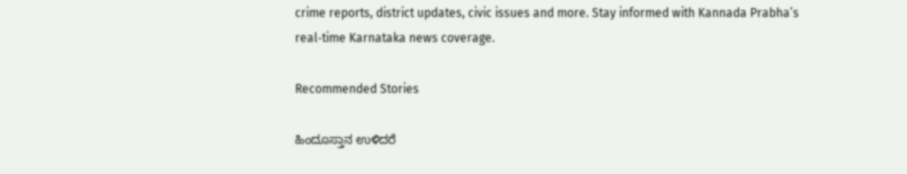crime reports, district updates, civic issues and more. Stay informed with Kannada Prabha’s real‑time Karnataka news coverage.

Recommended Stories

ಹಿಂದೂಸ್ತಾನ ಉಳಿದರೆ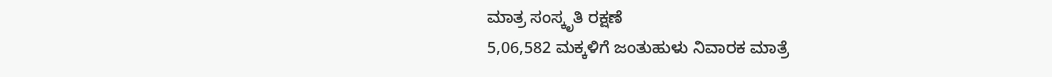ಮಾತ್ರ ಸಂಸ್ಕೃತಿ ರಕ್ಷಣೆ
5,06,582 ಮಕ್ಕಳಿಗೆ ಜಂತುಹುಳು ನಿವಾರಕ ಮಾತ್ರೆ